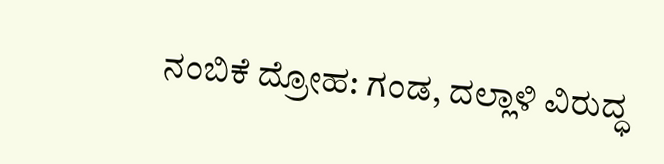ನಂಬಿಕೆ ದ್ರೋಹ: ಗಂಡ, ದಲ್ಲಾಳಿ ವಿರುದ್ಧ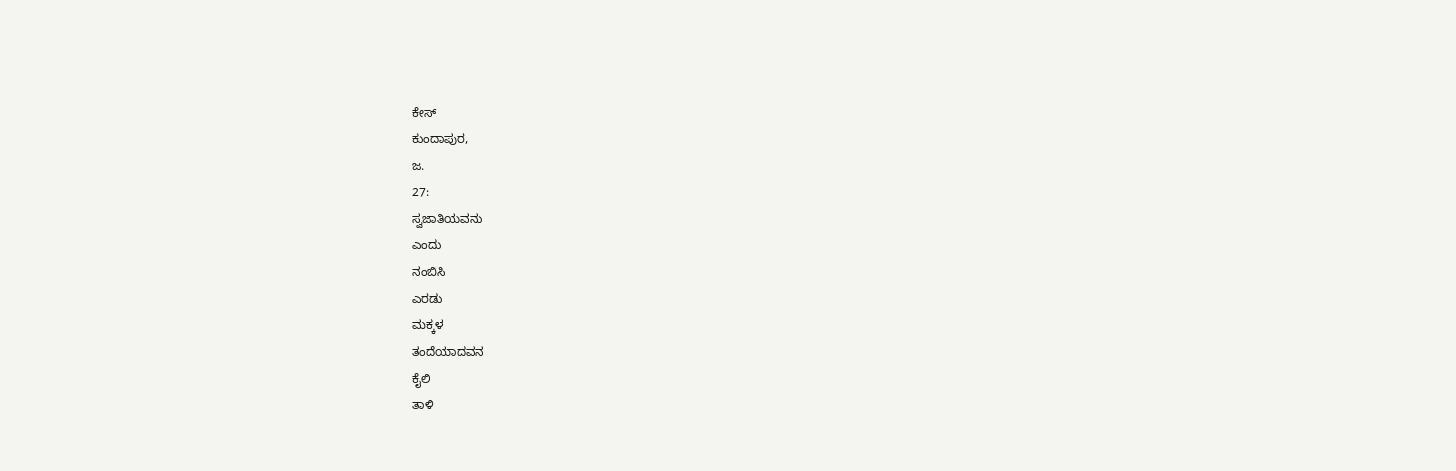ಕೇಸ್
ಕುಂದಾಪುರ,
ಜ.
27:
ಸ್ವಜಾತಿಯವನು
ಎಂದು
ನಂಬಿಸಿ
ಎರಡು
ಮಕ್ಕಳ
ತಂದೆಯಾದವನ
ಕೈಲಿ
ತಾಳಿ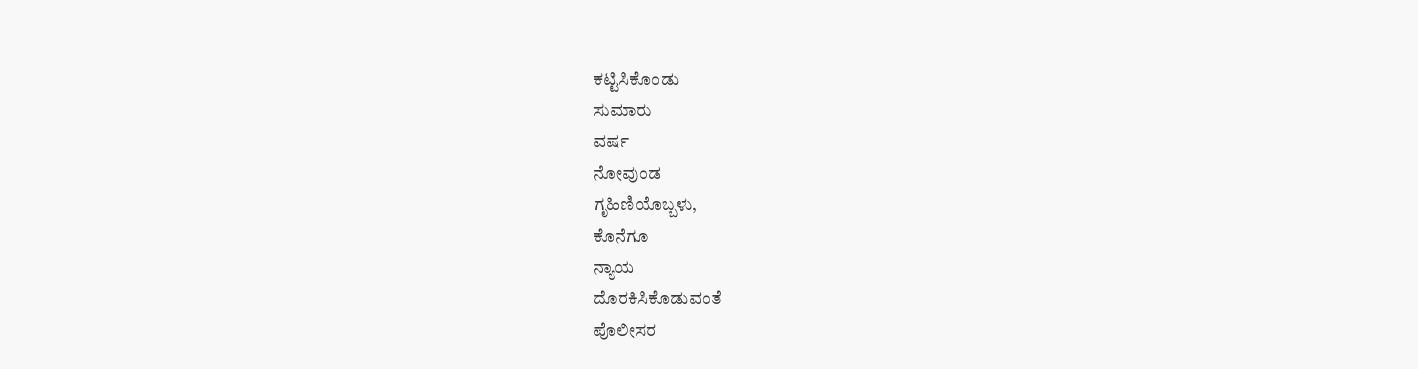ಕಟ್ಟಿಸಿಕೊಂಡು
ಸುಮಾರು
ವರ್ಷ
ನೋವುಂಡ
ಗೃಹಿಣಿಯೊಬ್ಬಳು,
ಕೊನೆಗೂ
ನ್ಯಾಯ
ದೊರಕಿಸಿಕೊಡುವಂತೆ
ಪೊಲೀಸರ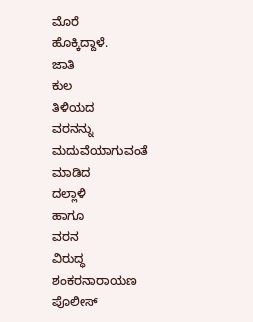ಮೊರೆ
ಹೊಕ್ಕಿದ್ದಾಳೆ.
ಜಾತಿ
ಕುಲ
ತಿಳಿಯದ
ವರನನ್ನು
ಮದುವೆಯಾಗುವಂತೆ
ಮಾಡಿದ
ದಲ್ಲಾಳಿ
ಹಾಗೂ
ವರನ
ವಿರುದ್ಧ
ಶಂಕರನಾರಾಯಣ
ಪೊಲೀಸ್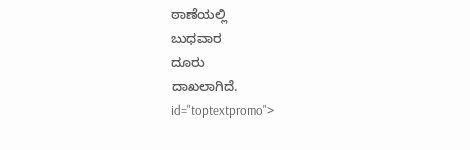ಠಾಣೆಯಲ್ಲಿ
ಬುಧವಾರ
ದೂರು
ದಾಖಲಾಗಿದೆ.
id="toptextpromo">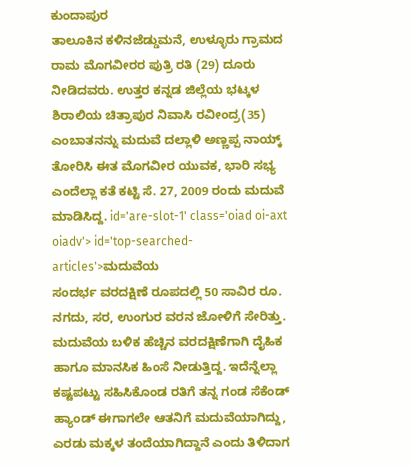ಕುಂದಾಪುರ
ತಾಲೂಕಿನ ಕಳಿನಜೆಡ್ಡುಮನೆ, ಉಳ್ಳೂರು ಗ್ರಾಮದ ರಾಮ ಮೊಗವೀರರ ಪುತ್ರಿ ರತಿ (29) ದೂರು ನೀಡಿದವರು. ಉತ್ತರ ಕನ್ನಡ ಜಿಲ್ಲೆಯ ಭಟ್ಕಳ ಶಿರಾಲಿಯ ಚಿತ್ರಾಪುರ ನಿವಾಸಿ ರವೀಂದ್ರ(35) ಎಂಬಾತನನ್ನು ಮದುವೆ ದಲ್ಲಾಳಿ ಅಣ್ಣಪ್ಪ ನಾಯ್ಕ್ ತೋರಿಸಿ ಈತ ಮೊಗವೀರ ಯುವಕ, ಭಾರಿ ಸಭ್ಯ ಎಂದೆಲ್ಲಾ ಕತೆ ಕಟ್ಟಿ ಸೆ. 27, 2009 ರಂದು ಮದುವೆ ಮಾಡಿಸಿದ್ದ. id='are-slot-1' class='oiad oi-axt oiadv'> id='top-searched-articles'>ಮದುವೆಯ
ಸಂದರ್ಭ ವರದಕ್ಷಿಣೆ ರೂಪದಲ್ಲಿ 50 ಸಾವಿರ ರೂ. ನಗದು, ಸರ, ಉಂಗುರ ವರನ ಜೋಳಿಗೆ ಸೇರಿತ್ತು. ಮದುವೆಯ ಬಳಿಕ ಹೆಚ್ಚಿನ ವರದಕ್ಷಿಣೆಗಾಗಿ ದೈಹಿಕ ಹಾಗೂ ಮಾನಸಿಕ ಹಿಂಸೆ ನೀಡುತ್ತಿದ್ದ. ಇದೆನ್ನೆಲ್ಲಾ ಕಷ್ಟಪಟ್ಟು ಸಹಿಸಿಕೊಂಡ ರತಿಗೆ ತನ್ನ ಗಂಡ ಸೆಕೆಂಡ್ ಹ್ಯಾಂಡ್ ಈಗಾಗಲೇ ಆತನಿಗೆ ಮದುವೆಯಾಗಿದ್ದು, ಎರಡು ಮಕ್ಕಳ ತಂದೆಯಾಗಿದ್ದಾನೆ ಎಂದು ತಿಳಿದಾಗ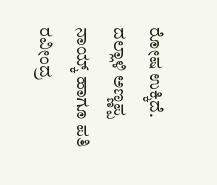ರೋಷ ಉಕ್ಕಿದೆ. ದಲ್ಲಾಳಿ ಅಣ್ಣಪ್ಪ ನಾಯ್ಕ್ ಹಾಗೂ ಪತಿ ರವೀಂದ್ರ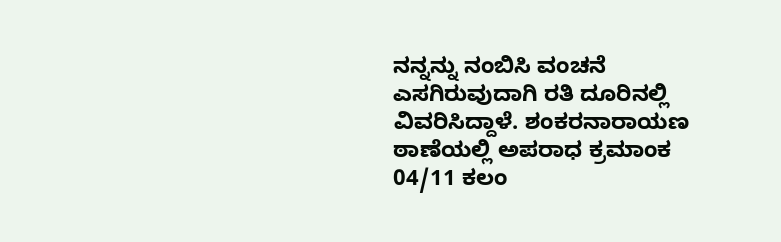ನನ್ನನ್ನು ನಂಬಿಸಿ ವಂಚನೆ ಎಸಗಿರುವುದಾಗಿ ರತಿ ದೂರಿನಲ್ಲಿ ವಿವರಿಸಿದ್ದಾಳೆ. ಶಂಕರನಾರಾಯಣ ಠಾಣೆಯಲ್ಲಿ ಅಪರಾಧ ಕ್ರಮಾಂಕ 04/11 ಕಲಂ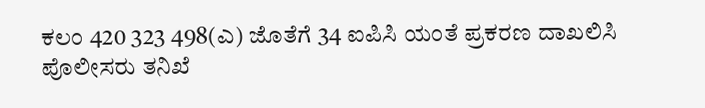ಕಲಂ 420 323 498(ಎ) ಜೊತೆಗೆ 34 ಐಪಿಸಿ ಯಂತೆ ಪ್ರಕರಣ ದಾಖಲಿಸಿ ಪೊಲೀಸರು ತನಿಖೆ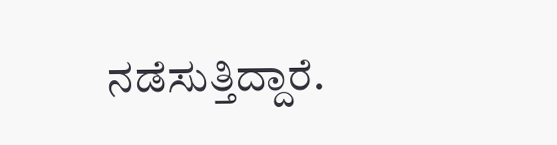ನಡೆಸುತ್ತಿದ್ದಾರೆ.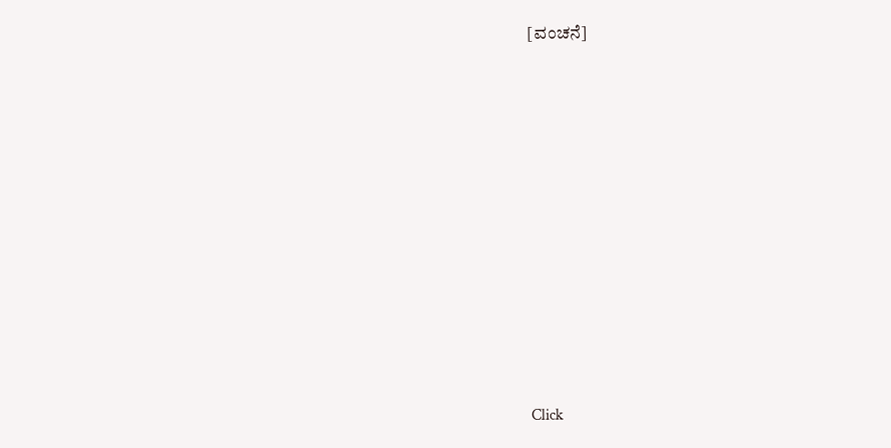[ವಂಚನೆ]











Click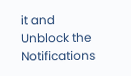it and Unblock the Notifications